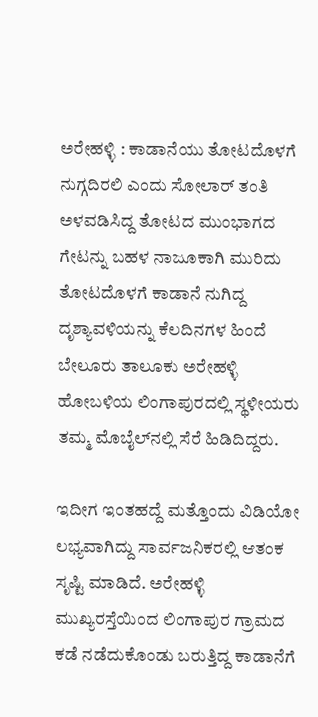ಅರೇಹಳ್ಳಿ : ಕಾಡಾನೆಯು ತೋಟದೊಳಗೆ ನುಗ್ಗದಿರಲಿ ಎಂದು ಸೋಲಾರ್ ತಂತಿ ಅಳವಡಿಸಿದ್ದ ತೋಟದ ಮುಂಭಾಗದ ಗೇಟನ್ನು ಬಹಳ ನಾಜೂಕಾಗಿ ಮುರಿದು ತೋಟದೊಳಗೆ ಕಾಡಾನೆ ನುಗಿದ್ದ ದೃಶ್ಯಾವಳಿಯನ್ನು ಕೆಲದಿನಗಳ ಹಿಂದೆ ಬೇಲೂರು ತಾಲೂಕು ಅರೇಹಳ್ಳಿ ಹೋಬಳಿಯ ಲಿಂಗಾಪುರದಲ್ಲಿ ಸ್ಥಳೀಯರು ತಮ್ಮ ಮೊಬೈಲ್‌ನಲ್ಲಿ ಸೆರೆ ಹಿಡಿದಿದ್ದರು.

ಇದೀಗ ಇಂತಹದ್ದೆ ಮತ್ತೊಂದು ವಿಡಿಯೋ ಲಭ್ಯವಾಗಿದ್ದು ಸಾರ್ವಜನಿಕರಲ್ಲಿ ಆತಂಕ ಸೃಷ್ಟಿ ಮಾಡಿದೆ. ಅರೇಹಳ್ಳಿ ಮುಖ್ಯರಸ್ತೆಯಿಂದ ಲಿಂಗಾಪುರ ಗ್ರಾಮದ ಕಡೆ ನಡೆದುಕೊಂಡು ಬರುತ್ತಿದ್ದ ಕಾಡಾನೆಗೆ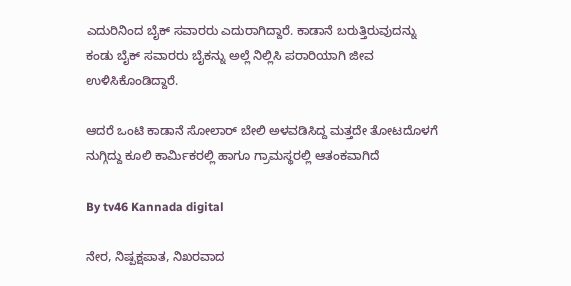ಎದುರಿನಿಂದ ಬೈಕ್ ಸವಾರರು ಎದುರಾಗಿದ್ದಾರೆ. ಕಾಡಾನೆ ಬರುತ್ತಿರುವುದನ್ನು ಕಂಡು ಬೈಕ್ ಸವಾರರು ಬೈಕನ್ನು ಅಲ್ಲೆ ನಿಲ್ಲಿಸಿ ಪರಾರಿಯಾಗಿ ಜೀವ ಉಳಿಸಿಕೊಂಡಿದ್ದಾರೆ.

ಆದರೆ ಒಂಟಿ ಕಾಡಾನೆ ಸೋಲಾರ್ ಬೇಲಿ ಅಳವಡಿಸಿದ್ದ ಮತ್ತದೇ ತೋಟದೊಳಗೆ ನುಗ್ಗಿದ್ದು ಕೂಲಿ ಕಾರ್ಮಿಕರಲ್ಲಿ ಹಾಗೂ ಗ್ರಾಮಸ್ಥರಲ್ಲಿ ಆತಂಕವಾಗಿದೆ

By tv46 Kannada digital

ನೇರ, ನಿಷ್ಪಕ್ಷಪಾತ, ನಿಖರವಾದ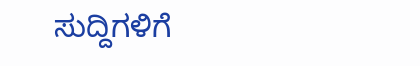ಸುದ್ದಿಗಳಿಗೆ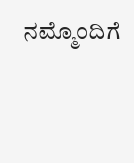ನಮ್ಮೊಂದಿಗೆ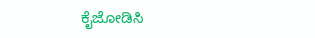ಕೈಜೋಡಿಸಿ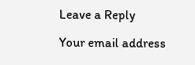Leave a Reply

Your email address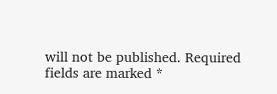will not be published. Required fields are marked *